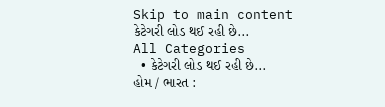Skip to main content
કેટેગરી લોડ થઈ રહી છે...
All Categories
  • કેટેગરી લોડ થઈ રહી છે...
હોમ / ભારત :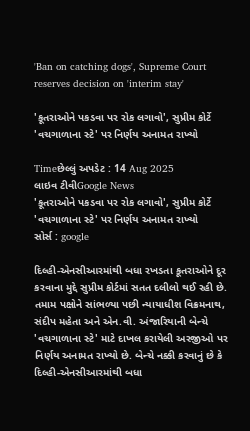'Ban on catching dogs', Supreme Court reserves decision on 'interim stay'

'કૂતરાઓને પકડવા પર રોક લગાવો', સુપ્રીમ કોર્ટે 'વચગાળાના સ્ટે' પર નિર્ણય અનામત રાખ્યો

Timeછેલ્લું અપડેટ : 14 Aug 2025
લાઇવ ટીવીGoogle News
'કૂતરાઓને પકડવા પર રોક લગાવો', સુપ્રીમ કોર્ટે 'વચગાળાના સ્ટે' પર નિર્ણય અનામત રાખ્યો
સોર્સ : google

દિલ્હી-એનસીઆરમાંથી બધા રખડતા કૂતરાઓને દૂર કરવાના મુદ્દે સુપ્રીમ કોર્ટમાં સતત દલીલો થઈ રહી છે. તમામ પક્ષોને સાંભળ્યા પછી ન્યાયાધીશ વિક્રમનાથ, સંદીપ મહેતા અને એન.વી. અંજારિયાની બેન્ચે 'વચગાળાના સ્ટે' માટે દાખલ કરાયેલી અરજીઓ પર નિર્ણય અનામત રાખ્યો છે. બેન્ચે નક્કી કરવાનું છે કે દિલ્હી-એનસીઆરમાંથી બધા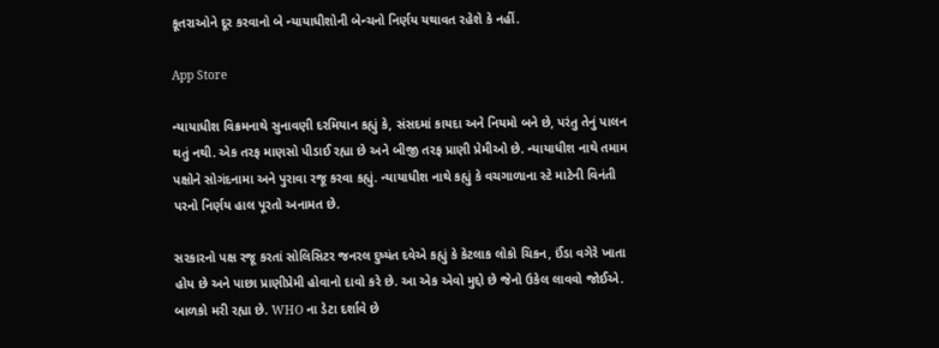કૂતરાઓને દૂર કરવાનો બે ન્યાયાધીશોની બેન્ચનો નિર્ણય યથાવત રહેશે કે નહીં.

App Store

ન્યાયાધીશ વિક્રમનાથે સુનાવણી દરમિયાન કહ્યું કે, સંસદમાં કાયદા અને નિયમો બને છે, પરંતુ તેનું પાલન થતું નથી. એક તરફ માણસો પીડાઈ રહ્યા છે અને બીજી તરફ પ્રાણી પ્રેમીઓ છે. ન્યાયાધીશ નાથે તમામ પક્ષોને સોગંદનામા અને પુરાવા રજૂ કરવા કહ્યું. ન્યાયાધીશ નાથે કહ્યું કે વચગાળાના સ્ટે માટેની વિનંતી પરનો નિર્ણય હાલ પૂરતો અનામત છે.

સરકારનો પક્ષ રજૂ કરતાં સોલિસિટર જનરલ દુષ્યંત દવેએ કહ્યું કે કેટલાક લોકો ચિકન, ઈંડા વગેરે ખાતા હોય છે અને પાછા પ્રાણીપ્રેમી હોવાનો દાવો કરે છે. આ એક એવો મુદ્દો છે જેનો ઉકેલ લાવવો જોઈએ. બાળકો મરી રહ્યા છે. WHO ના ડેટા દર્શાવે છે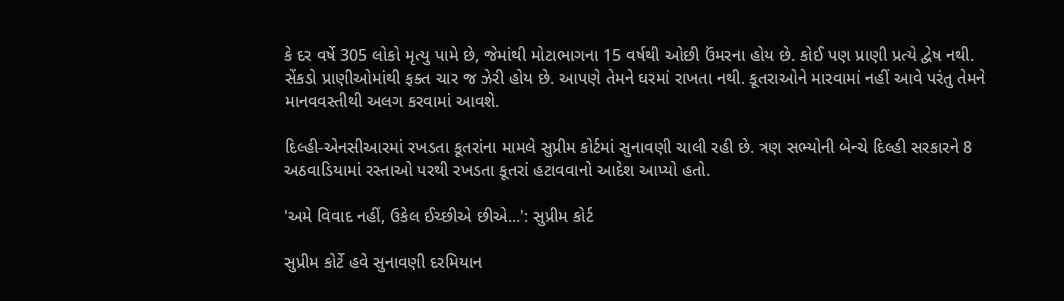કે દર વર્ષે 305 લોકો મૃત્યુ પામે છે, જેમાંથી મોટાભાગના 15 વર્ષથી ઓછી ઉંમરના હોય છે. કોઈ પણ પ્રાણી પ્રત્યે દ્વેષ નથી. સેંકડો પ્રાણીઓમાંથી ફક્ત ચાર જ ઝેરી હોય છે. આપણે તેમને ઘરમાં રાખતા નથી. કૂતરાઓને મારવામાં નહીં આવે પરંતુ તેમને માનવવસ્તીથી અલગ કરવામાં આવશે.

દિલ્હી-એનસીઆરમાં રખડતા કૂતરાંના મામલે સુપ્રીમ કોર્ટમાં સુનાવણી ચાલી રહી છે. ત્રણ સભ્યોની બેન્ચે દિલ્હી સરકારને 8 અઠવાડિયામાં રસ્તાઓ પરથી રખડતા કૂતરાં હટાવવાનો આદેશ આપ્યો હતો.

'અમે વિવાદ નહીં, ઉકેલ ઈચ્છીએ છીએ...': સુપ્રીમ કોર્ટ

સુપ્રીમ કોર્ટે હવે સુનાવણી દરમિયાન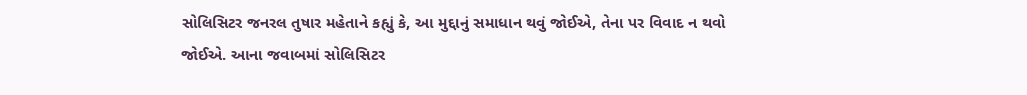સોલિસિટર જનરલ તુષાર મહેતાને કહ્યું કે, આ મુદ્દાનું સમાધાન થવું જોઈએ, તેના પર વિવાદ ન થવો જોઈએ. આના જવાબમાં સોલિસિટર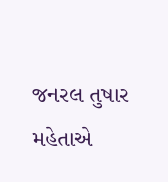જનરલ તુષાર મહેતાએ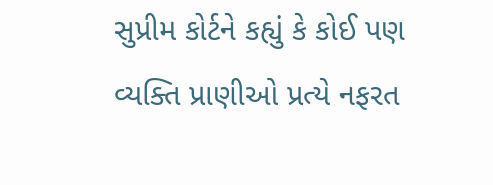સુપ્રીમ કોર્ટને કહ્યું કે કોઈ પણ વ્યક્તિ પ્રાણીઓ પ્રત્યે નફરત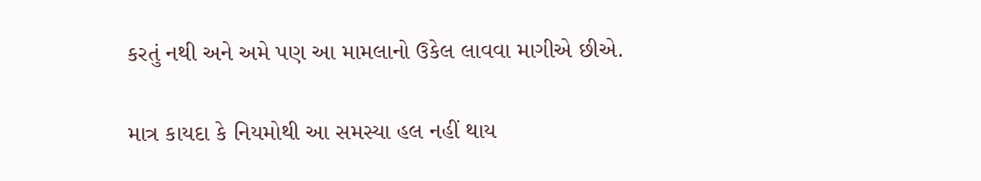કરતું નથી અને અમે પણ આ મામલાનો ઉકેલ લાવવા માગીએ છીએ.

માત્ર કાયદા કે નિયમોથી આ સમસ્યા હલ નહીં થાય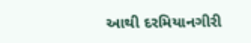આથી દરમિયાનગીરી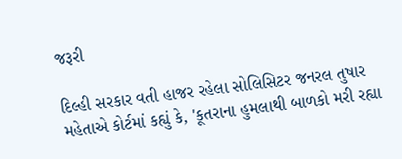જરૂરી

દિલ્હી સરકાર વતી હાજર રહેલા સોલિસિટર જનરલ તુષાર મહેતાએ કોર્ટમાં કહ્યું કે, 'કૂતરાના હુમલાથી બાળકો મરી રહ્યા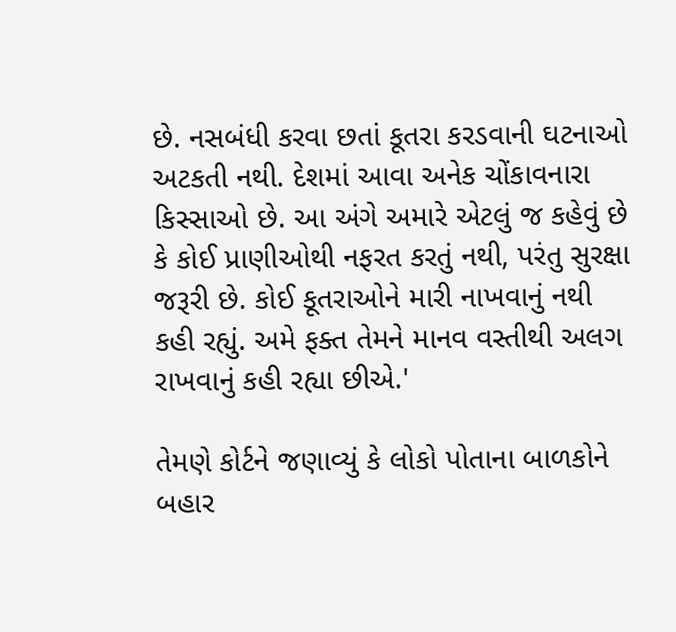છે. નસબંધી કરવા છતાં કૂતરા કરડવાની ઘટનાઓ અટકતી નથી. દેશમાં આવા અનેક ચોંકાવનારા કિસ્સાઓ છે. આ અંગે અમારે એટલું જ કહેવું છે કે કોઈ પ્રાણીઓથી નફરત કરતું નથી, પરંતુ સુરક્ષા જરૂરી છે. કોઈ કૂતરાઓને મારી નાખવાનું નથી કહી રહ્યું. અમે ફક્ત તેમને માનવ વસ્તીથી અલગ રાખવાનું કહી રહ્યા છીએ.'

તેમણે કોર્ટને જણાવ્યું કે લોકો પોતાના બાળકોને બહાર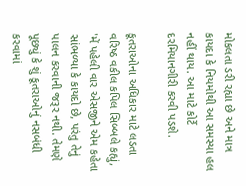મોકલતા ડરી રહ્યા છે અને માત્ર કાયદા કે નિયમોથી આ સમસ્યા હલ નહીં થાય. આ માટે કોર્ટે દરમિયાનગીરી કરવી પડશે.

કૂતરાઓના અધિકાર માટે લડતા વરિષ્ઠ વકીલ કપિલ સિબ્બલે કહ્યું, 'મેં પહેલી વાર એસજીને એમ કહેતા સાંભળ્યા કે કાયદો છે, પરંતુ તેનું પાલન કરવાની જરૂર નથી. તેમણે પૂછ્યું કે શું કૂતરાઓનું નસબંધી કરવામાં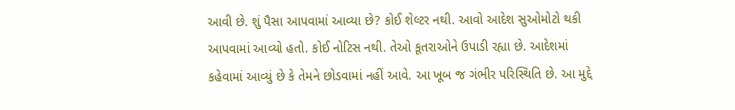આવી છે. શું પૈસા આપવામાં આવ્યા છે? કોઈ શેલ્ટર નથી. આવો આદેશ સુઓમોટો થકી આપવામાં આવ્યો હતો. કોઈ નોટિસ નથી. તેઓ કૂતરાઓને ઉપાડી રહ્યા છે. આદેશમાં કહેવામાં આવ્યું છે કે તેમને છોડવામાં નહીં આવે. આ ખૂબ જ ગંભીર પરિસ્થિતિ છે. આ મુદ્દે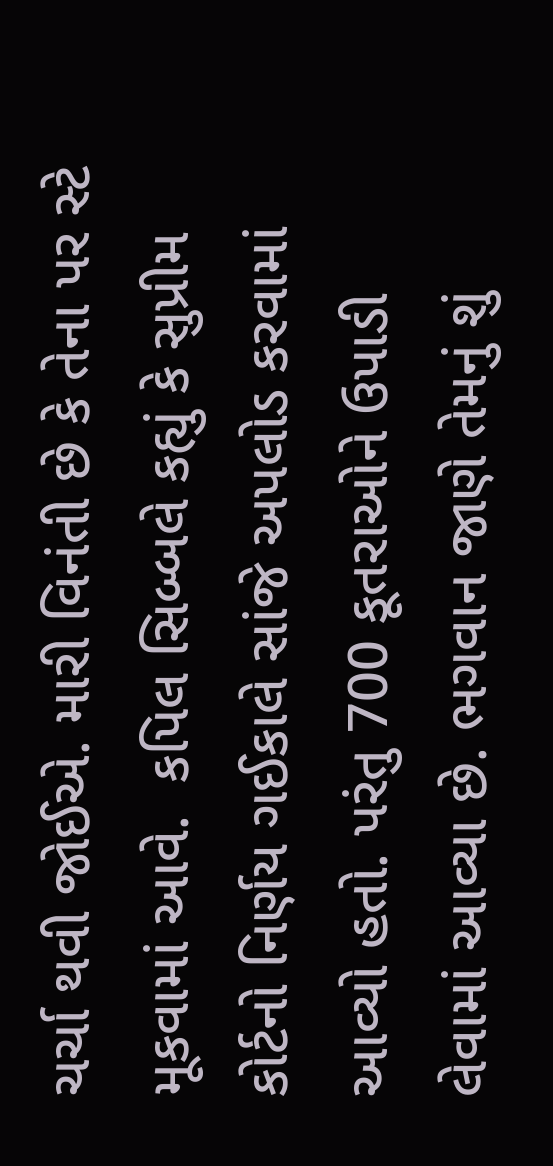ચર્ચા થવી જોઈએ. મારી વિનંતી છે કે તેના પર સ્ટે મૂકવામાં આવે.  કપિલ સિબ્બલે કહ્યું કે સુપ્રીમ કોર્ટનો નિર્ણય ગઈકાલે સાંજે અપલોડ કરવામાં આવ્યો હતો. પરંતુ 700 કૂતરાઓને ઉપાડી લેવામાં આવ્યા છે. ભગવાન જાણે તેમનું શું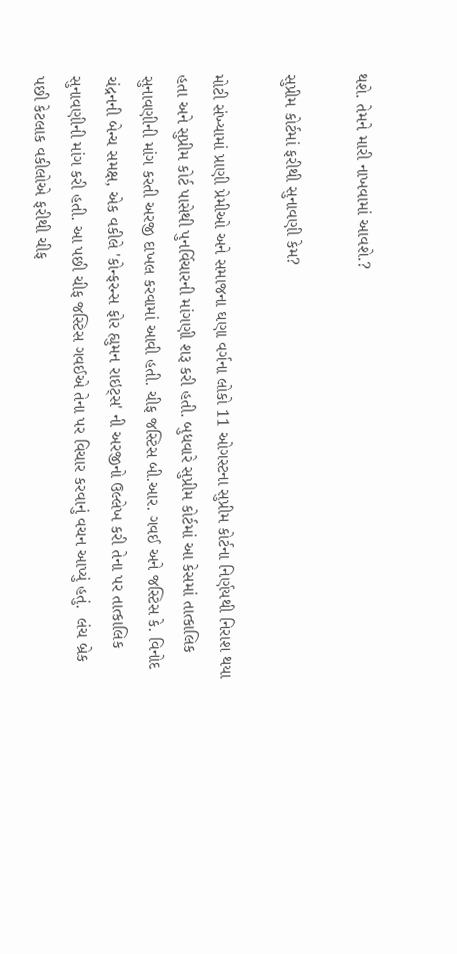થશે. તેમને મારી નાખવામાં આવશે.?

સુપ્રીમ કોર્ટમાં ફરીથી સુનાવણી કેમ?

મોટી સંખ્યામાં પ્રાણી પ્રેમીઓ અને સમાજના ઘણા વર્ગના લોકો 11 ઓગસ્ટના સુપ્રીમ કોર્ટના નિર્ણયથી નિરાશ થયા હતા અને સુપ્રીમ કોર્ટ પાસેથી પુનર્વિચારની માંગણી શરૂ કરી હતી. બુધવારે સુપ્રીમ કોર્ટમાં આ કેસમાં તાત્કાલિક સુનાવણીની માંગ કરતી અરજી દાખલ કરવામાં આવી હતી. ચીફ જસ્ટિસ બી.આર. ગવઈ અને જસ્ટિસ કે. વિનોદ ચંદ્રનની બેન્ચ સમક્ષ, એક વકીલે 'કોન્ફરન્સ ફોર હ્યુમન રાઇટ્સ' ની અરજીનો ઉલ્લેખ કરી તેના પર તાત્કાલિક સુનાવણીની માંગ કરી હતી. આ પછી ચીફ જસ્ટિસ ગવઈએ તેના પર વિચાર કરવાનું વચન આપ્યું હતું.  લંચ બ્રેક પછી કેટલાક વકીલોએ ફરીથી ચીફ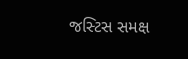જસ્ટિસ સમક્ષ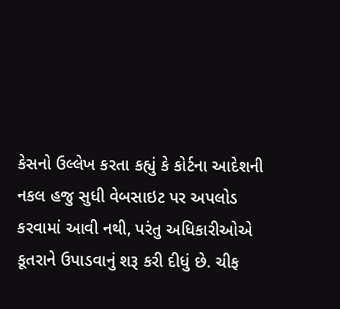કેસનો ઉલ્લેખ કરતા કહ્યું કે કોર્ટના આદેશની નકલ હજુ સુધી વેબસાઇટ પર અપલોડ કરવામાં આવી નથી, પરંતુ અધિકારીઓએ કૂતરાને ઉપાડવાનું શરૂ કરી દીધું છે. ચીફ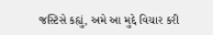જસ્ટિસે કહ્યું, અમે આ મુદ્દે વિચાર કરી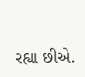રહ્યા છીએ.